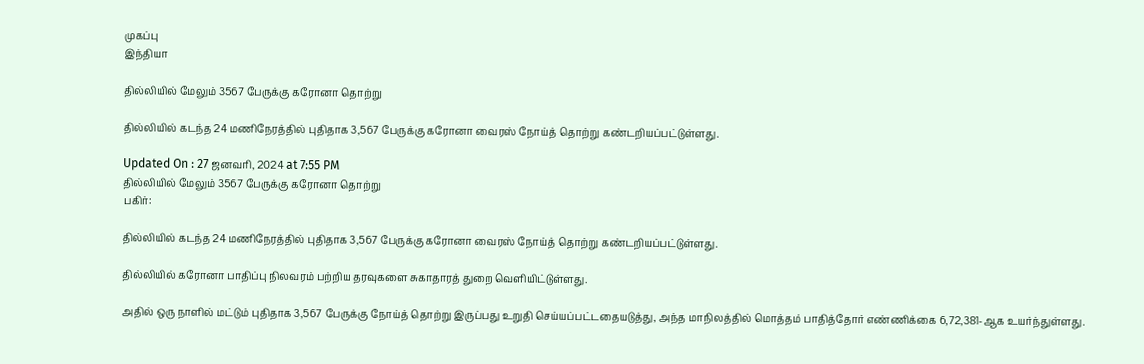முகப்பு
இந்தியா

தில்லியில் மேலும் 3567 பேருக்கு கரோனா தொற்று

தில்லியில் கடந்த 24 மணிநேரத்தில் புதிதாக 3,567 பேருக்கு கரோனா வைரஸ் நோய்த் தொற்று கண்டறியப்பட்டுள்ளது.

Updated On : 27 ஜனவரி, 2024 at 7:55 PM
தில்லியில் மேலும் 3567 பேருக்கு கரோனா தொற்று
பகிர்:

தில்லியில் கடந்த 24 மணிநேரத்தில் புதிதாக 3,567 பேருக்கு கரோனா வைரஸ் நோய்த் தொற்று கண்டறியப்பட்டுள்ளது.

தில்லியில் கரோனா பாதிப்பு நிலவரம் பற்றிய தரவுகளை சுகாதாரத் துறை வெளியிட்டுள்ளது.

அதில் ஒரு நாளில் மட்டும் புதிதாக 3,567 பேருக்கு நோய்த் தொற்று இருப்பது உறுதி செய்யப்பட்டதையடுத்து, அந்த மாநிலத்தில் மொத்தம் பாதித்தோர் எண்ணிக்கை 6,72,381-ஆக உயர்ந்துள்ளது.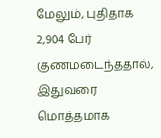மேலும், புதிதாக 2,904 பேர் குணமடைந்ததால், இதுவரை  மொத்தமாக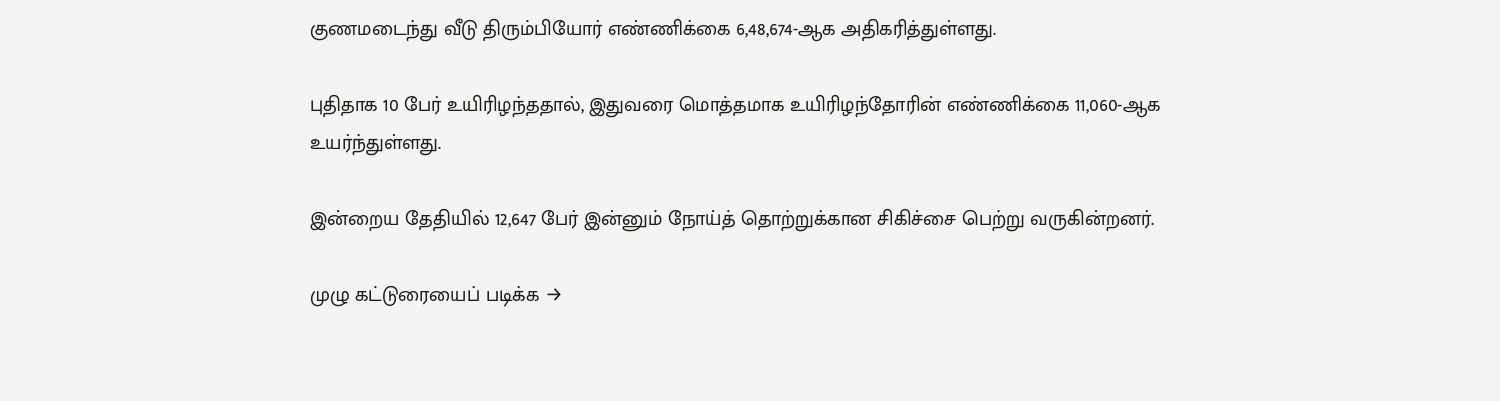குணமடைந்து வீடு திரும்பியோர் எண்ணிக்கை 6,48,674-ஆக அதிகரித்துள்ளது.

புதிதாக 10 பேர் உயிரிழந்ததால், இதுவரை மொத்தமாக உயிரிழந்தோரின் எண்ணிக்கை 11,060-ஆக உயர்ந்துள்ளது.

இன்றைய தேதியில் 12,647 பேர் இன்னும் நோய்த் தொற்றுக்கான சிகிச்சை பெற்று வருகின்றனர்.

முழு கட்டுரையைப் படிக்க →